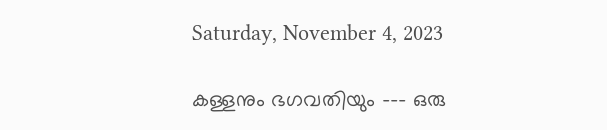Saturday, November 4, 2023

കള്ളനും ഭഗവതിയും --- ഒരു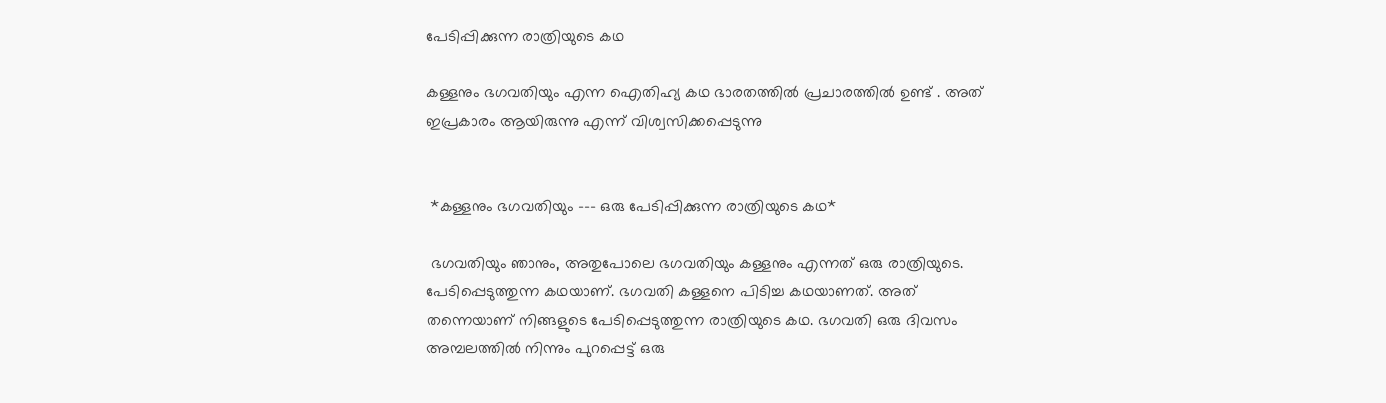പേടിപ്പിക്കുന്ന രാത്രിയുടെ കഥ

കള്ളനും ഭഗവതിയും എന്ന ഐതിഹ്യ കഥ ഭാരതത്തിൽ പ്രചാരത്തിൽ ഉണ്ട് . അത് ഇപ്രകാരം ആയിരുന്നു എന്ന് വിശ്വസിക്കപ്പെടുന്നു


 *കള്ളനും ഭഗവതിയും --- ഒരു പേടിപ്പിക്കുന്ന രാത്രിയുടെ കഥ*

 ഭഗവതിയും ഞാനും, അതുപോലെ ഭഗവതിയും കള്ളനും എന്നത് ഒരു രാത്രിയുടെ. പേടിപ്പെടുത്തുന്ന കഥയാണ്. ഭഗവതി കള്ളനെ പിടിച്ച കഥയാണത്. അത് തന്നെയാണ് നിങ്ങളുടെ പേടിപ്പെടുത്തുന്ന രാത്രിയുടെ കഥ. ഭഗവതി ഒരു ദിവസം അമ്പലത്തിൽ നിന്നും പുറപ്പെട്ട് ഒരു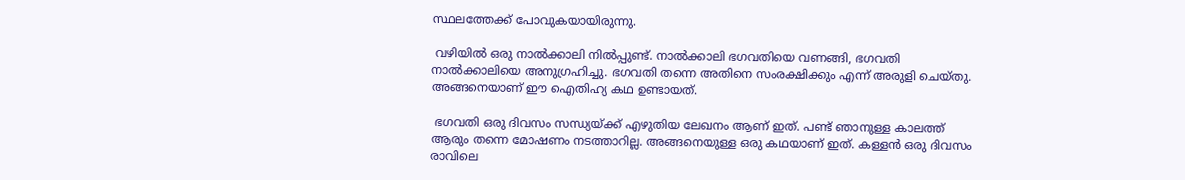സ്ഥലത്തേക്ക് പോവുകയായിരുന്നു.

 വഴിയിൽ ഒരു നാൽക്കാലി നിൽപ്പുണ്ട്. നാൽക്കാലി ഭഗവതിയെ വണങ്ങി, ഭഗവതി നാൽക്കാലിയെ അനുഗ്രഹിച്ചു. ഭഗവതി തന്നെ അതിനെ സംരക്ഷിക്കും എന്ന് അരുളി ചെയ്തു. അങ്ങനെയാണ് ഈ ഐതിഹ്യ കഥ ഉണ്ടായത്.

 ഭഗവതി ഒരു ദിവസം സന്ധ്യയ്ക്ക് എഴുതിയ ലേഖനം ആണ് ഇത്. പണ്ട് ഞാനുള്ള കാലത്ത് ആരും തന്നെ മോഷണം നടത്താറില്ല. അങ്ങനെയുള്ള ഒരു കഥയാണ് ഇത്. കള്ളൻ ഒരു ദിവസം രാവിലെ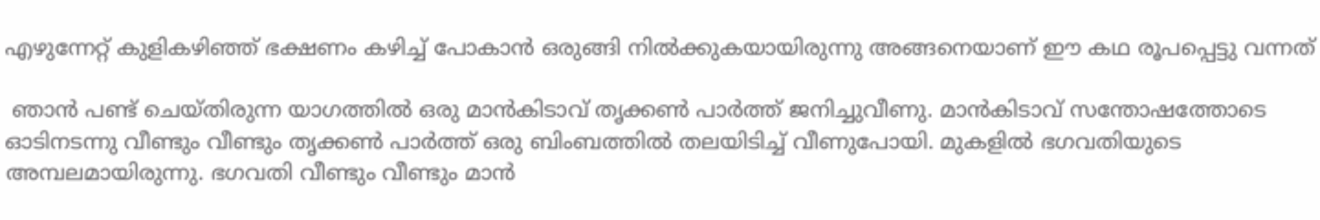എഴുന്നേറ്റ് കുളികഴിഞ്ഞ് ഭക്ഷണം കഴിച്ച് പോകാൻ ഒരുങ്ങി നിൽക്കുകയായിരുന്നു അങ്ങനെയാണ് ഈ കഥ രൂപപ്പെട്ടു വന്നത്

 ഞാൻ പണ്ട് ചെയ്തിരുന്ന യാഗത്തിൽ ഒരു മാൻകിടാവ് തൃക്കൺ പാർത്ത് ജനിച്ചുവീണു. മാൻകിടാവ് സന്തോഷത്തോടെ ഓടിനടന്നു വീണ്ടും വീണ്ടും തൃക്കൺ പാർത്ത് ഒരു ബിംബത്തിൽ തലയിടിച്ച് വീണുപോയി. മുകളിൽ ഭഗവതിയുടെ അമ്പലമായിരുന്നു. ഭഗവതി വീണ്ടും വീണ്ടും മാൻ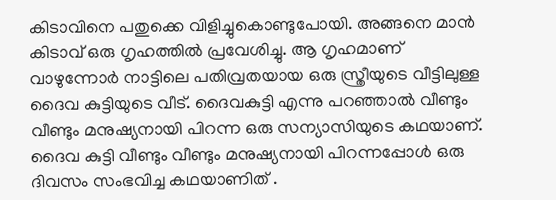കിടാവിനെ പതുക്കെ വിളിച്ചുകൊണ്ടുപോയി. അങ്ങനെ മാൻ കിടാവ് ഒരു ഗൃഹത്തില്‍ പ്രവേശിച്ചു. ആ ഗൃഹമാണ് വാഴുന്നോർ നാട്ടിലെ പതിവ്രതയായ ഒരു സ്ത്രീയുടെ വീട്ടിലുള്ള ദൈവ കുട്ടിയുടെ വീട്. ദൈവകുട്ടി എന്നു പറഞ്ഞാൽ വീണ്ടും വീണ്ടും മനുഷ്യനായി പിറന്ന ഒരു സന്യാസിയുടെ കഥയാണ്. ദൈവ കുട്ടി വീണ്ടും വീണ്ടും മനുഷ്യനായി പിറന്നപ്പോൾ ഒരു ദിവസം സംഭവിച്ച കഥയാണിത് .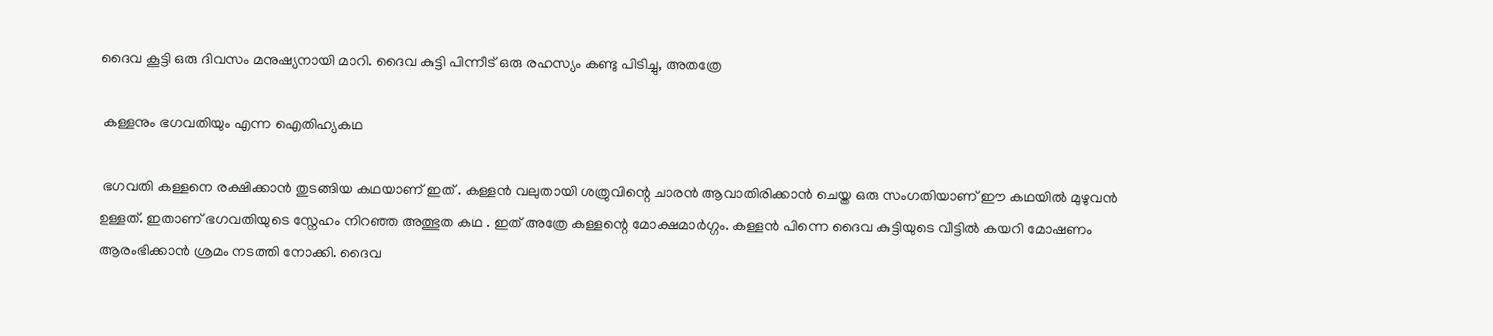ദൈവ കൂട്ടി ഒരു ദിവസം മനുഷ്യനായി മാറി. ദൈവ കുട്ടി പിന്നീട് ഒരു രഹസ്യം കണ്ടു പിടിച്ചു, അതത്രേ

 കള്ളനും ഭഗവതിയും എന്ന ഐതിഹ്യകഥ

 ഭഗവതി കള്ളനെ രക്ഷിക്കാൻ തുടങ്ങിയ കഥയാണ് ഇത് . കള്ളൻ വലുതായി ശത്രുവിന്റെ ചാരൻ ആവാതിരിക്കാൻ ചെയ്ത ഒരു സംഗതിയാണ് ഈ കഥയില്‍ മുഴുവൻ ഉള്ളത്. ഇതാണ് ഭഗവതിയുടെ സ്നേഹം നിറഞ്ഞ അത്ഭുത കഥ . ഇത് അത്രേ കള്ളന്റെ മോക്ഷമാർഗ്ഗം. കള്ളൻ പിന്നെ ദൈവ കുട്ടിയുടെ വീട്ടിൽ കയറി മോഷണം ആരംഭിക്കാൻ ശ്രമം നടത്തി നോക്കി. ദൈവ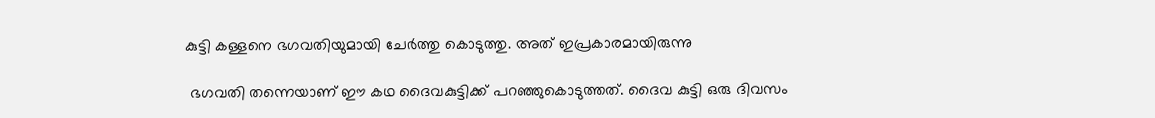കുട്ടി കള്ളനെ ഭഗവതിയുമായി ചേർത്തു കൊടുത്തു. അത് ഇപ്രകാരമായിരുന്നു

 ഭഗവതി തന്നെയാണ് ഈ കഥ ദൈവകുട്ടിക്ക് പറഞ്ഞുകൊടുത്തത്. ദൈവ കുട്ടി ഒരു ദിവസം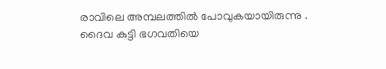രാവിലെ അമ്പലത്തിൽ പോവുകയായിരുന്നു . ദൈവ കുട്ടി ഭഗവതിയെ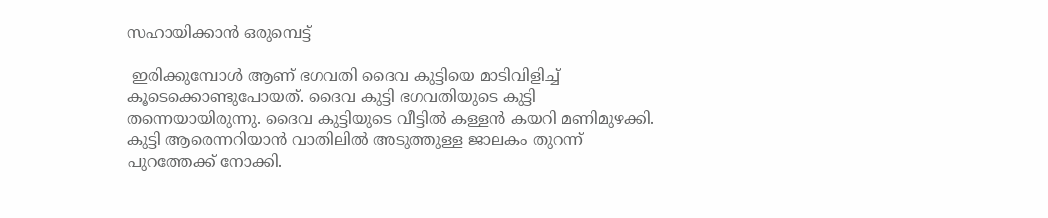സഹായിക്കാൻ ഒരുമ്പെട്ട്

 ഇരിക്കുമ്പോൾ ആണ് ഭഗവതി ദൈവ കുട്ടിയെ മാടിവിളിച്ച് കൂടെക്കൊണ്ടുപോയത്. ദൈവ കുട്ടി ഭഗവതിയുടെ കുട്ടി തന്നെയായിരുന്നു. ദൈവ കുട്ടിയുടെ വീട്ടിൽ കള്ളൻ കയറി മണിമുഴക്കി. കുട്ടി ആരെന്നറിയാൻ വാതിലിൽ അടുത്തുള്ള ജാലകം തുറന്ന് പുറത്തേക്ക് നോക്കി.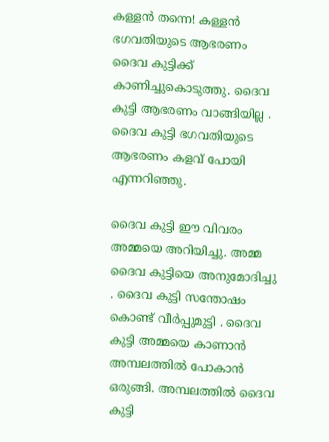കള്ളൻ തന്നെ! കള്ളൻ ഭഗവതിയുടെ ആഭരണം ദൈവ കുട്ടിക്ക് കാണിച്ചുകൊടുത്തു. ദൈവ കുട്ടി ആഭരണം വാങ്ങിയില്ല . ദൈവ കുട്ടി ഭഗവതിയുടെ ആഭരണം കളവ് പോയി എന്നറിഞ്ഞു.

ദൈവ കുട്ടി ഈ വിവരം അമ്മയെ അറിയിച്ചു. അമ്മ ദൈവ കുട്ടിയെ അനുമോദിച്ചു . ദൈവ കുട്ടി സന്തോഷം കൊണ്ട് വീർപ്പുമുട്ടി . ദൈവ കുട്ടി അമ്മയെ കാണാൻ അമ്പലത്തിൽ പോകാൻ ഒരുങ്ങി. അമ്പലത്തിൽ ദൈവ കുട്ടി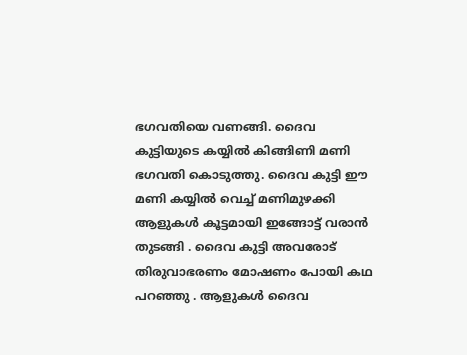ഭഗവതിയെ വണങ്ങി. ദൈവ കുട്ടിയുടെ കയ്യിൽ കിങ്ങിണി മണി ഭഗവതി കൊടുത്തു. ദൈവ കുട്ടി ഈ മണി കയ്യിൽ വെച്ച് മണിമുഴക്കി ആളുകൾ കൂട്ടമായി ഇങ്ങോട്ട് വരാൻ തുടങ്ങി . ദൈവ കുട്ടി അവരോട് തിരുവാഭരണം മോഷണം പോയി കഥ പറഞ്ഞു . ആളുകൾ ദൈവ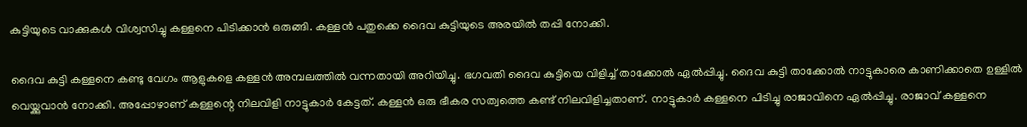കുട്ടിയുടെ വാക്കുകൾ വിശ്വസിച്ചു കള്ളനെ പിടിക്കാൻ ഒരുങ്ങി. കള്ളൻ പതുക്കെ ദൈവ കുട്ടിയുടെ അരയില്‍ തപ്പി നോക്കി.

ദൈവ കുട്ടി കള്ളനെ കണ്ടു വേഗം ആളുകളെ കള്ളൻ അമ്പലത്തിൽ വന്നതായി അറിയിച്ചു. ഭഗവതി ദൈവ കുട്ടിയെ വിളിച്ച് താക്കോൽ ഏൽപ്പിച്ചു. ദൈവ കുട്ടി താക്കോൽ നാട്ടുകാരെ കാണിക്കാതെ ഉള്ളിൽ വെയ്ക്കുവാൻ നോക്കി. അപ്പോഴാണ് കള്ളന്റെ നിലവിളി നാട്ടുകാർ കേട്ടത്. കള്ളൻ ഒരു ഭീകര സത്വത്തെ കണ്ട് നിലവിളിച്ചതാണ്. നാട്ടുകാർ കള്ളനെ പിടിച്ചു രാജാവിനെ ഏൽപ്പിച്ചു. രാജാവ് കള്ളനെ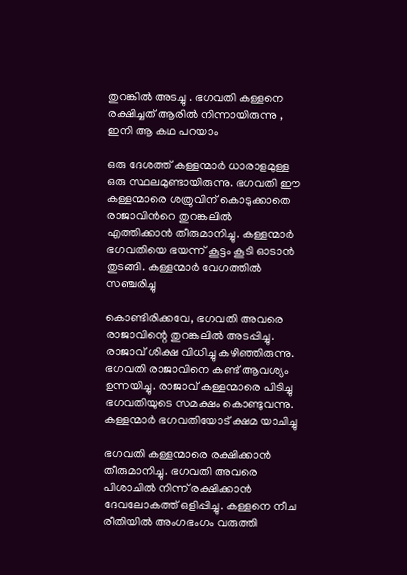തുറങ്കില്‍ അടച്ചു . ഭഗവതി കള്ളനെ രക്ഷിച്ചത് ആരില്‍ നിന്നായിരുന്നു , ഇനി ആ കഥ പറയാം

ഒരു ദേശത്ത് കള്ളന്മാർ ധാരാളമുള്ള ഒരു സ്ഥലമുണ്ടായിരുന്നു. ഭഗവതി ഈ കള്ളന്മാരെ ശത്രുവിന് കൊടുക്കാതെ രാജാവിന്‍റെ തുറങ്കലിൽ എത്തിക്കാൻ തീരുമാനിച്ചു. കള്ളന്മാർ ഭഗവതിയെ ഭയന്ന് കൂട്ടം കൂടി ഓടാൻ തുടങ്ങി. കള്ളന്മാർ വേഗത്തിൽ സഞ്ചരിച്ചു

കൊണ്ടിരിക്കവേ, ഭഗവതി അവരെ രാജാവിന്റെ തുറങ്കലിൽ അടപ്പിച്ചു. രാജാവ് ശിക്ഷ വിധിച്ചു കഴിഞ്ഞിരുന്നു. ഭഗവതി രാജാവിനെ കണ്ട് ആവശ്യം ഉന്നയിച്ചു. രാജാവ് കള്ളന്മാരെ പിടിച്ചു ഭഗവതിയുടെ സമക്ഷം കൊണ്ടുവന്നു. കള്ളന്മാർ ഭഗവതിയോട് ക്ഷമ യാചിച്ചു

ഭഗവതി കള്ളന്മാരെ രക്ഷിക്കാൻ തീരുമാനിച്ചു. ഭഗവതി അവരെ പിശാചില്‍ നിന്ന് രക്ഷിക്കാന്‍ ദേവലോകത്ത് ഒളിപ്പിച്ചു. കള്ളനെ നീച രീതിയിൽ അംഗഭംഗം വരുത്തി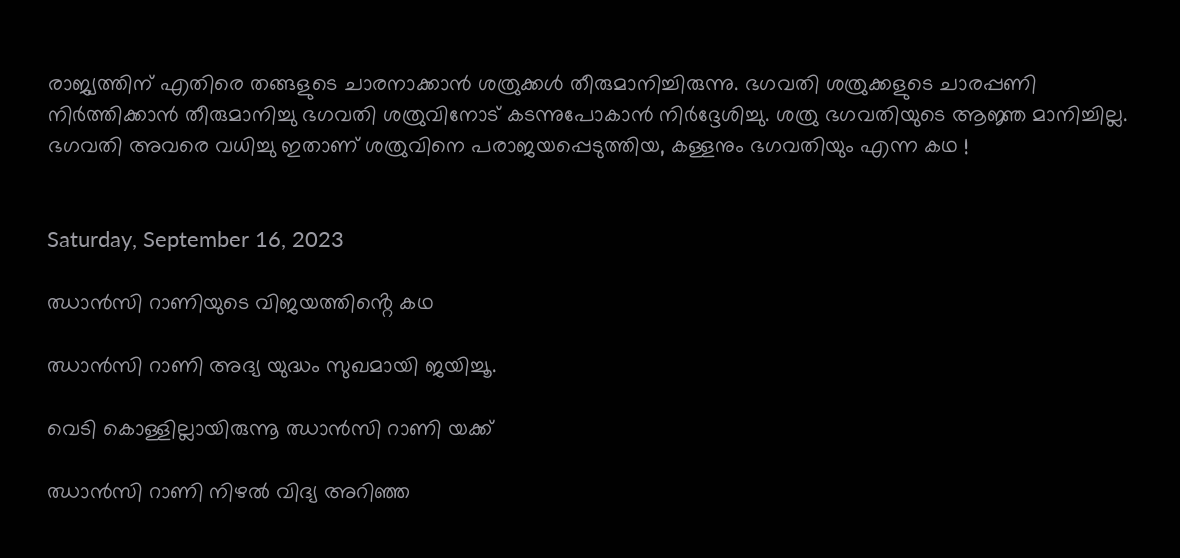രാജ്യത്തിന് എതിരെ തങ്ങളുടെ ചാരനാക്കാൻ ശത്രുക്കൾ തീരുമാനിച്ചിരുന്നു. ഭഗവതി ശത്രുക്കളുടെ ചാരപ്പണി നിർത്തിക്കാൻ തീരുമാനിച്ചു ഭഗവതി ശത്രുവിനോട് കടന്നുപോകാൻ നിർദ്ദേശിച്ചു. ശത്രു ഭഗവതിയുടെ ആജ്ഞ മാനിച്ചില്ല. ഭഗവതി അവരെ വധിച്ചു ഇതാണ് ശത്രുവിനെ പരാജയപ്പെടുത്തിയ, കള്ളനും ഭഗവതിയും എന്ന കഥ !


Saturday, September 16, 2023

ഝാൻസി റാണിയുടെ വിജയത്തിൻ്റെ കഥ

ഝാൻസി റാണി അദ്യ യുദ്ധം സുഖമായി ജയിച്ചൂ.

വെടി കൊള്ളില്ലായിരുന്നൂ ഝാൻസി റാണി യക്ക്

ഝാൻസി റാണി നിഴൽ വിദ്യ അറിഞ്ഞ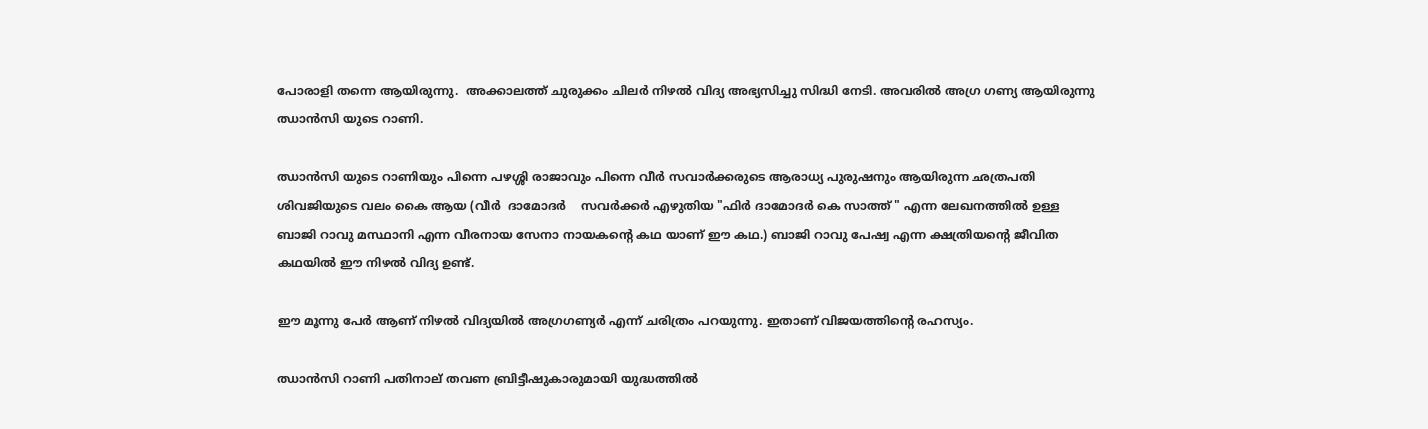പോരാളി തന്നെ ആയിരുന്നു.  അക്കാലത്ത് ചുരുക്കം ചിലർ നിഴൽ വിദ്യ അഭ്യസിച്ചു സിദ്ധി നേടി. അവരിൽ അഗ്ര ഗണ്യ ആയിരുന്നു ഝാൻസി യുടെ റാണി.

ഝാൻസി യുടെ റാണിയും പിന്നെ പഴശ്ശി രാജാവും പിന്നെ വീർ സവാർക്കരുടെ ആരാധ്യ പുരുഷനും ആയിരുന്ന ഛത്രപതി ശിവജിയുടെ വലം കൈ ആയ (വീർ  ദാമോദർ    സവർക്കർ എഴുതിയ "ഫിർ ദാമോദർ കെ സാത്ത് " എന്ന ലേഖനത്തിൽ ഉള്ള ബാജി റാവു മസ്ഥാനി എന്ന വീരനായ സേനാ നായകൻ്റെ കഥ യാണ് ഈ കഥ.) ബാജി റാവു പേഷ്വ എന്ന ക്ഷത്രിയൻ്റെ ജീവിത കഥയിൽ ഈ നിഴൽ വിദ്യ ഉണ്ട്.

ഈ മൂന്നു പേർ ആണ് നിഴൽ വിദ്യയിൽ അഗ്രഗണ്യർ എന്ന് ചരിത്രം പറയുന്നു. ഇതാണ് വിജയത്തിൻ്റെ രഹസ്യം.

ഝാൻസി റാണി പതിനാല് തവണ ബ്രിട്ടീഷുകാരുമായി യുദ്ധത്തിൽ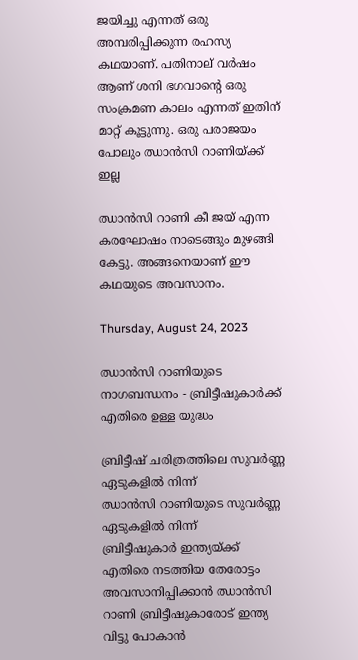ജയിച്ചു എന്നത് ഒരു അമ്പരിപ്പിക്കുന്ന രഹസ്യ കഥയാണ്. പതിനാല് വർഷം ആണ് ശനി ഭഗവാൻ്റെ ഒരു സംക്രമണ കാലം എന്നത് ഇതിന് മാറ്റ് കൂട്ടുന്നു. ഒരു പരാജയം പോലും ഝാൻസി റാണിയ്ക്ക് ഇല്ല

ഝാൻസി റാണി കീ ജയ് എന്ന കരഘോഷം നാടെങ്ങും മുഴങ്ങി കേട്ടു. അങ്ങനെയാണ് ഈ കഥയുടെ അവസാനം.

Thursday, August 24, 2023

ഝാൻസി റാണിയുടെ നാഗബന്ധനം - ബ്രിട്ടീഷുകാർക്ക് എതിരെ ഉള്ള യുദ്ധം

ബ്രിട്ടീഷ് ചരിത്രത്തിലെ സുവർണ്ണ ഏടുകളിൽ നിന്ന്
ഝാൻസി റാണിയുടെ സുവർണ്ണ ഏടുകളിൽ നിന്ന്
ബ്രിട്ടീഷുകാർ ഇന്ത്യയ്ക്ക് എതിരെ നടത്തിയ തേരോട്ടം അവസാനിപ്പിക്കാൻ ഝാൻസി റാണി ബ്രിട്ടീഷുകാരോട് ഇന്ത്യ വിട്ടു പോകാൻ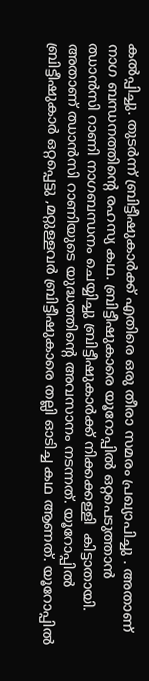കൽപ്പിച്ചു. തുടർന്ന് ബ്രിട്ടീഷുകാർക്ക് എതിരെ ഒരു തീരാ സമരം പ്രഖ്യാപിച്ചു . അതാണ് നാഗ ബന്ധനത്തിൻ്റെ രഹസ്യ കഥ. ബ്രിട്ടീഷുകാരെ യൂറോപ്പിൽ ഒറ്റപെടുത്താൻ ഝാൻസി റാണി നാഗബന്ധനം ചെയ്യിച്ചു ബ്രിട്ടീഷുകാർക്ക് നിക്കക്കള്ളി  കിട്ടാതായി. അതാണ് ഝാൻസി റാണിയുടെ യുദ്ധത്തിൻ്റെ അവസാനം നടന്നത്. യൂറോപ്പിൽ ബ്രിട്ടീഷുകാർ ഒറ്റപ്പെട്ടു ,മറ്റുള്ളവർ ബ്രിട്ടീഷുകാരെ തല്ലി ഓടിച്ച കഥ ആണത്. യൂറോപ്പിൽ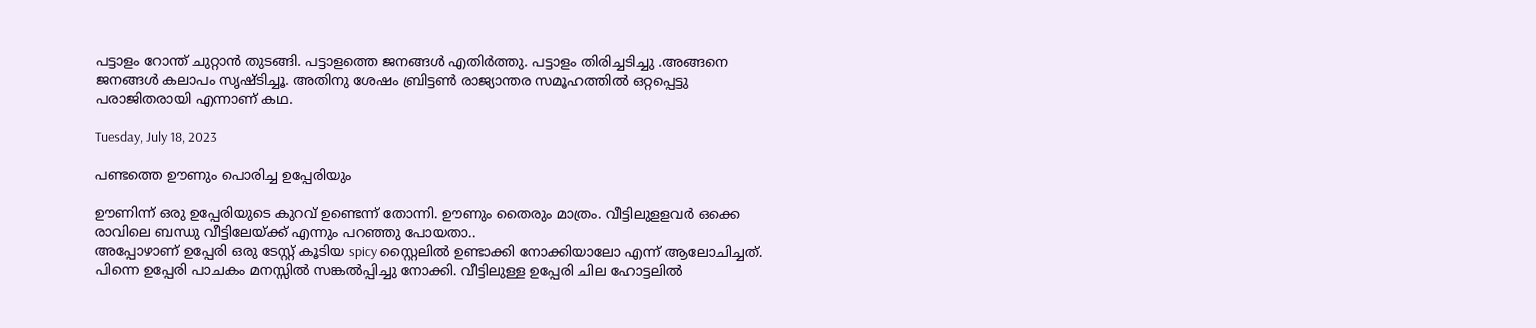പട്ടാളം റോന്ത് ചുറ്റാൻ തുടങ്ങി. പട്ടാളത്തെ ജനങ്ങൾ എതിർത്തു. പട്ടാളം തിരിച്ചടിച്ചു .അങ്ങനെ ജനങ്ങൾ കലാപം സൃഷ്ടിച്ചൂ. അതിനു ശേഷം ബ്രിട്ടൺ രാജ്യാന്തര സമൂഹത്തിൽ ഒറ്റപ്പെട്ടു പരാജിതരായി എന്നാണ് കഥ.

Tuesday, July 18, 2023

പണ്ടത്തെ ഊണും പൊരിച്ച ഉപ്പേരിയും

ഊണിന്ന് ഒരു ഉപ്പേരിയുടെ കുറവ് ഉണ്ടെന്ന് തോന്നി. ഊണും തൈരും മാത്രം. വീട്ടിലുളളവർ ഒക്കെ രാവിലെ ബന്ധു വീട്ടിലേയ്ക്ക് എന്നും പറഞ്ഞു പോയതാ..
അപ്പോഴാണ് ഉപ്പേരി ഒരു ടേസ്റ്റ് കൂടിയ spicy സ്റ്റൈലിൽ ഉണ്ടാക്കി നോക്കിയാലോ എന്ന് ആലോചിച്ചത്.  പിന്നെ ഉപ്പേരി പാചകം മനസ്സിൽ സങ്കൽപ്പിച്ചു നോക്കി. വീട്ടിലുള്ള ഉപ്പേരി ചില ഹോട്ടലിൽ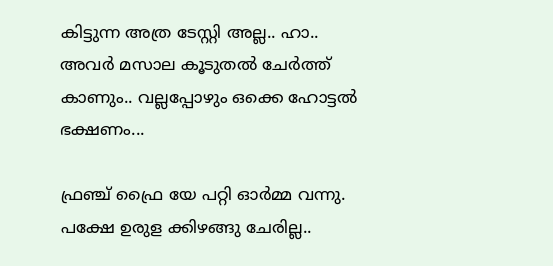കിട്ടുന്ന അത്ര ടേസ്റ്റി അല്ല.. ഹാ.. അവർ മസാല കൂടുതൽ ചേർത്ത് കാണും.. വല്ലപ്പോഴും ഒക്കെ ഹോട്ടൽ ഭക്ഷണം...

ഫ്രഞ്ച് ഫ്രൈ യേ പറ്റി ഓർമ്മ വന്നു. പക്ഷേ ഉരുള ക്കിഴങ്ങു ചേരില്ല..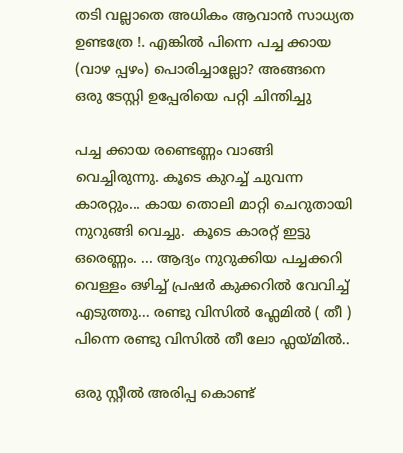തടി വല്ലാതെ അധികം ആവാൻ സാധ്യത ഉണ്ടത്രേ !. എങ്കിൽ പിന്നെ പച്ച ക്കായ (വാഴ പ്പഴം) പൊരിച്ചാല്ലോ? അങ്ങനെ ഒരു ടേസ്റ്റി ഉപ്പേരിയെ പറ്റി ചിന്തിച്ചു

പച്ച ക്കായ രണ്ടെണ്ണം വാങ്ങി വെച്ചിരുന്നു. കൂടെ കുറച്ച് ചുവന്ന കാരറ്റും... കായ തൊലി മാറ്റി ചെറുതായി നുറുങ്ങി വെച്ചു.  കൂടെ കാരറ്റ് ഇട്ടു ഒരെണ്ണം. ... ആദ്യം നുറുക്കിയ പച്ചക്കറി വെള്ളം ഒഴിച്ച് പ്രഷർ കുക്കറിൽ വേവിച്ച് എടുത്തു... രണ്ടു വിസിൽ ഫ്ലേമിൽ ( തീ ) പിന്നെ രണ്ടു വിസിൽ തീ ലോ ഫ്ലയ്മിൽ..

ഒരു സ്റ്റീൽ അരിപ്പ കൊണ്ട്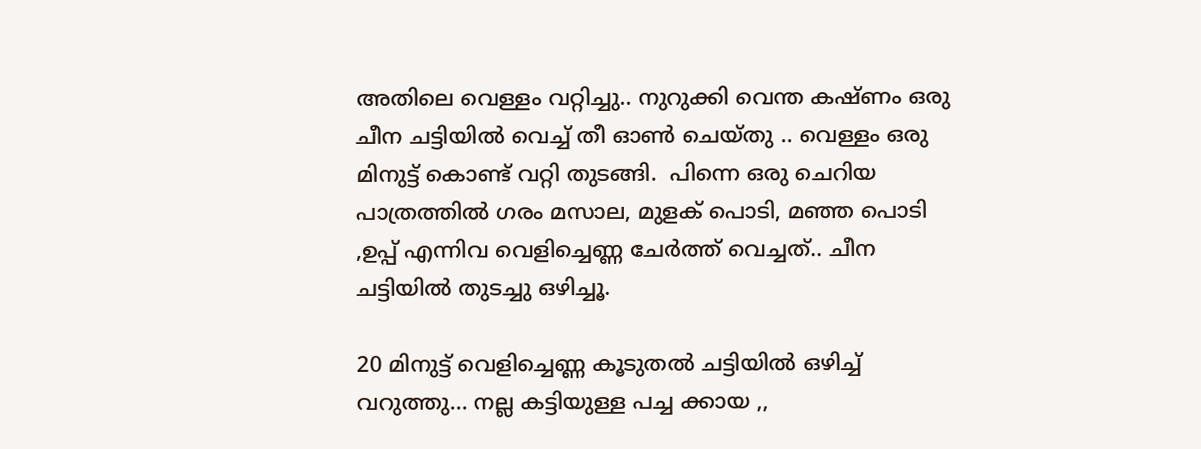അതിലെ വെള്ളം വറ്റിച്ചു.. നുറുക്കി വെന്ത കഷ്ണം ഒരു ചീന ചട്ടിയിൽ വെച്ച് തീ ഓൺ ചെയ്തു .. വെള്ളം ഒരു മിനുട്ട് കൊണ്ട് വറ്റി തുടങ്ങി.  പിന്നെ ഒരു ചെറിയ പാത്രത്തിൽ ഗരം മസാല, മുളക് പൊടി, മഞ്ഞ പൊടി ,ഉപ്പ് എന്നിവ വെളിച്ചെണ്ണ ചേർത്ത് വെച്ചത്.. ചീന ചട്ടിയിൽ തുടച്ചു ഒഴിച്ചൂ.

20 മിനുട്ട് വെളിച്ചെണ്ണ കൂടുതൽ ചട്ടിയിൽ ഒഴിച്ച് വറുത്തു... നല്ല കട്ടിയുള്ള പച്ച ക്കായ ,,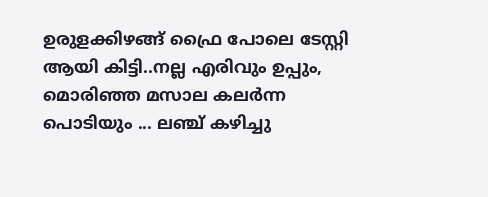ഉരുളക്കിഴങ്ങ് ഫ്രൈ പോലെ ടേസ്റ്റി ആയി കിട്ടി..നല്ല എരിവും ഉപ്പും, മൊരിഞ്ഞ മസാല കലർന്ന പൊടിയും ... ലഞ്ച് കഴിച്ചു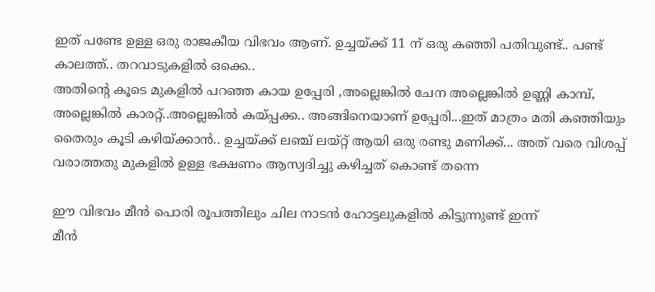ഇത് പണ്ടേ ഉള്ള ഒരു രാജകീയ വിഭവം ആണ്. ഉച്ചയ്ക്ക് 11 ന് ഒരു കഞ്ഞി പതിവുണ്ട്.. പണ്ട് കാലത്ത്.. തറവാടുകളിൽ ഒക്കെ..
അതിൻ്റെ കൂടെ മുകളിൽ പറഞ്ഞ കായ ഉപ്പേരി ,അല്ലെങ്കിൽ ചേന അല്ലെങ്കിൽ ഉണ്ണി കാമ്പ്, അല്ലെങ്കിൽ കാരറ്റ്..അല്ലെങ്കിൽ കയ്പ്പക്ക.. അങ്ങിനെയാണ് ഉപ്പേരി...ഇത് മാത്രം മതി കഞ്ഞിയും തൈരും കൂടി കഴിയ്ക്കാൻ.. ഉച്ചയ്ക്ക് ലഞ്ച് ലയ്റ്റ് ആയി ഒരു രണ്ടു മണിക്ക്... അത് വരെ വിശപ്പ് വരാത്തതു മുകളിൽ ഉള്ള ഭക്ഷണം ആസ്വദിച്ചു കഴിച്ചത് കൊണ്ട് തന്നെ

ഈ വിഭവം മീൻ പൊരി രൂപത്തിലും ചില നാടൻ ഹോട്ടലുകളിൽ കിട്ടുന്നുണ്ട് ഇന്ന്
മീൻ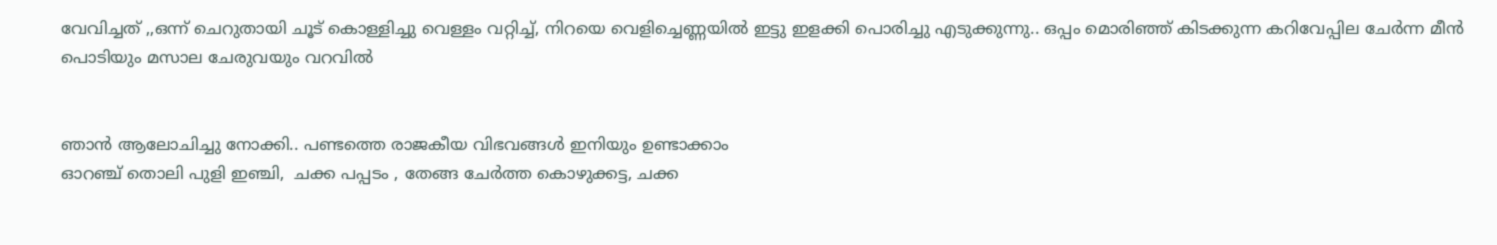വേവിച്ചത് ,,ഒന്ന് ചെറുതായി ചൂട് കൊള്ളിച്ചു വെള്ളം വറ്റിച്ച്, നിറയെ വെളിച്ചെണ്ണയിൽ ഇട്ടു ഇളക്കി പൊരിച്ചു എടുക്കുന്നു.. ഒപ്പം മൊരിഞ്ഞ് കിടക്കുന്ന കറിവേപ്പില ചേർന്ന മീൻ പൊടിയും മസാല ചേരുവയും വറവിൽ


ഞാൻ ആലോചിച്ചു നോക്കി.. പണ്ടത്തെ രാജകീയ വിഭവങ്ങൾ ഇനിയും ഉണ്ടാക്കാം
ഓറഞ്ച് തൊലി പുളി ഇഞ്ചി,  ചക്ക പപ്പടം , തേങ്ങ ചേർത്ത കൊഴുക്കട്ട, ചക്ക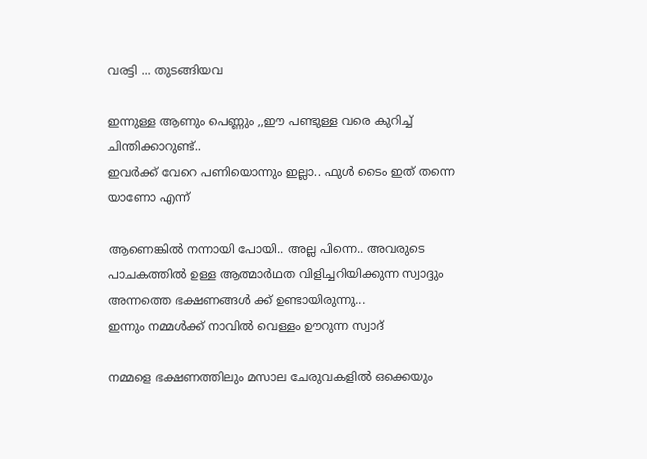വരട്ടി ... തുടങ്ങിയവ

ഇന്നുള്ള ആണും പെണ്ണും ,,ഈ പണ്ടുള്ള വരെ കുറിച്ച് ചിന്തിക്കാറുണ്ട്..
ഇവർക്ക് വേറെ പണിയൊന്നും ഇല്ലാ.. ഫുൾ ടൈം ഇത് തന്നെ യാണോ എന്ന്

ആണെങ്കിൽ നന്നായി പോയി.. അല്ല പിന്നെ.. അവരുടെ പാചകത്തിൽ ഉള്ള ആത്മാർഥത വിളിച്ചറിയിക്കുന്ന സ്വാദ്ദും അന്നത്തെ ഭക്ഷണങ്ങൾ ക്ക് ഉണ്ടായിരുന്നു...
ഇന്നും നമ്മൾക്ക് നാവിൽ വെള്ളം ഊറുന്ന സ്വാദ്

നമ്മളെ ഭക്ഷണത്തിലും മസാല ചേരുവകളിൽ ഒക്കെയും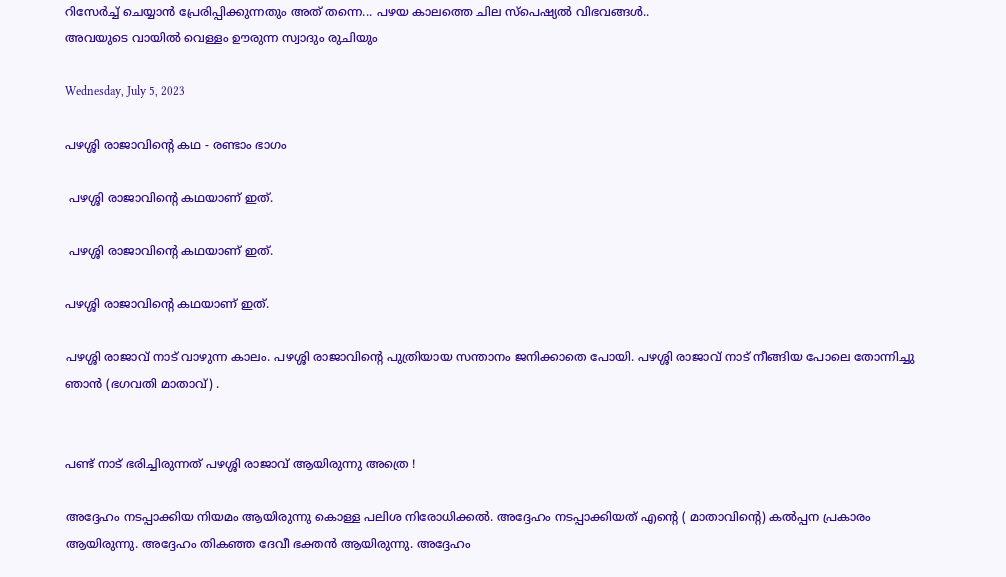റിസേർച്ച് ചെയ്യാൻ പ്രേരിപ്പിക്കുന്നതും അത് തന്നെ... പഴയ കാലത്തെ ചില സ്പെഷ്യൽ വിഭവങ്ങൾ..
അവയുടെ വായിൽ വെള്ളം ഊരുന്ന സ്വാദും രുചിയും

Wednesday, July 5, 2023

പഴശ്ശി രാജാവിൻ്റെ കഥ - രണ്ടാം ഭാഗം

 പഴശ്ശി രാജാവിൻ്റെ കഥയാണ് ഇത്.

 പഴശ്ശി രാജാവിൻ്റെ കഥയാണ് ഇത്.

പഴശ്ശി രാജാവിൻ്റെ കഥയാണ് ഇത്.

പഴശ്ശി രാജാവ് നാട് വാഴുന്ന കാലം. പഴശ്ശി രാജാവിൻ്റെ പുത്രിയായ സന്താനം ജനിക്കാതെ പോയി. പഴശ്ശി രാജാവ് നാട് നീങ്ങിയ പോലെ തോന്നിച്ചു ഞാൻ (ഭഗവതി മാതാവ്) .


പണ്ട് നാട് ഭരിച്ചിരുന്നത് പഴശ്ശി രാജാവ് ആയിരുന്നു അത്രെ !

അദ്ദേഹം നടപ്പാക്കിയ നിയമം ആയിരുന്നു കൊള്ള പലിശ നിരോധിക്കൽ. അദ്ദേഹം നടപ്പാക്കിയത് എൻ്റെ ( മാതാവിൻ്റെ) കൽപ്പന പ്രകാരം ആയിരുന്നു. അദ്ദേഹം തികഞ്ഞ ദേവീ ഭക്തൻ ആയിരുന്നു. അദ്ദേഹം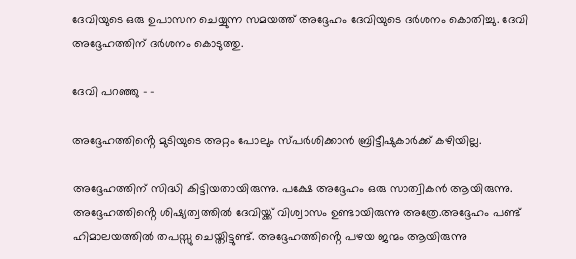ദേവിയുടെ ഒരു ഉപാസന ചെയ്യുന്ന സമയത്ത് അദ്ദേഹം ദേവിയുടെ ദർശനം കൊതിച്ചു. ദേവി അദ്ദേഹത്തിന് ദർശനം കൊടുത്തു.

ദേവി പറഞ്ഞു - -

അദ്ദേഹത്തിൻ്റെ മുടിയുടെ അറ്റം പോലും സ്പർശിക്കാൻ ബ്രിട്ടീഷുകാർക്ക് കഴിയില്ല.

അദ്ദേഹത്തിന് സിദ്ധി കിട്ടിയതായിരുന്നു. പക്ഷേ അദ്ദേഹം ഒരു സാത്വികൻ ആയിരുന്നു. അദ്ദേഹത്തിൻ്റെ ശിഷ്യത്വത്തിൽ ദേവിയ്ക്ക് വിശ്വാസം ഉണ്ടായിരുന്നു അത്രേ.അദ്ദേഹം പണ്ട് ഹിമാലയത്തിൽ തപസ്സു ചെയ്തിട്ടുണ്ട്. അദ്ദേഹത്തിൻ്റെ പഴയ ജന്മം ആയിരുന്നു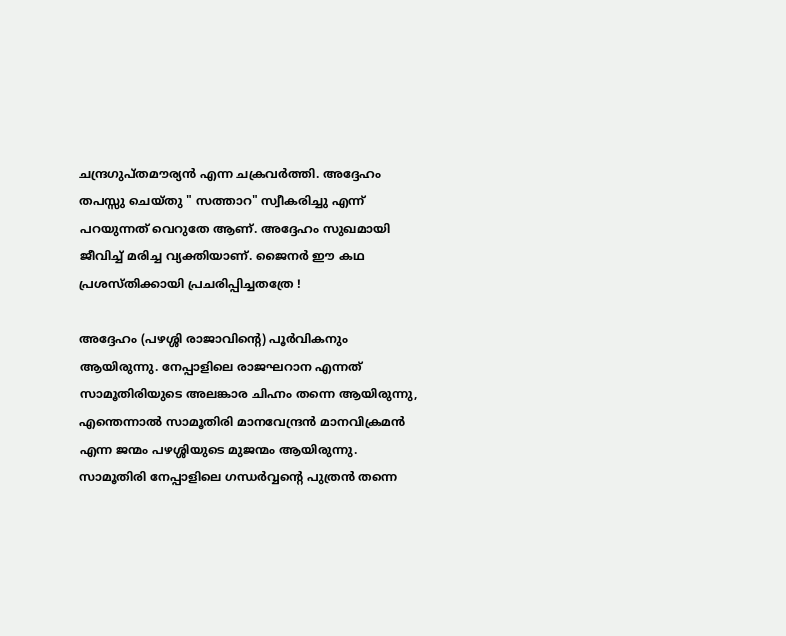ചന്ദ്രഗുപ്തമൗര്യൻ എന്ന ചക്രവർത്തി. അദ്ദേഹം തപസ്സു ചെയ്തു " സത്താറ" സ്വീകരിച്ചു എന്ന് പറയുന്നത് വെറുതേ ആണ്. അദ്ദേഹം സുഖമായി ജീവിച്ച് മരിച്ച വ്യക്തിയാണ്. ജൈനർ ഈ കഥ പ്രശസ്തിക്കായി പ്രചരിപ്പിച്ചതത്രേ !

അദ്ദേഹം (പഴശ്ശി രാജാവിൻ്റെ) പൂർവികനും ആയിരുന്നു. നേപ്പാളിലെ രാജഘറാന എന്നത് സാമൂതിരിയുടെ അലങ്കാര ചിഹ്നം തന്നെ ആയിരുന്നു, എന്തെന്നാൽ സാമൂതിരി മാനവേന്ദ്രൻ മാനവിക്രമൻ എന്ന ജന്മം പഴശ്ശിയുടെ മുജന്മം ആയിരുന്നു. സാമൂതിരി നേപ്പാളിലെ ഗന്ധർവ്വൻ്റെ പുത്രൻ തന്നെ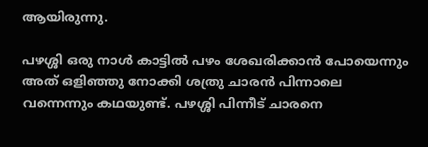ആയിരുന്നു.

പഴശ്ശി ഒരു നാൾ കാട്ടിൽ പഴം ശേഖരിക്കാൻ പോയെന്നും അത് ഒളിഞ്ഞു നോക്കി ശത്രു ചാരൻ പിന്നാലെ വന്നെന്നും കഥയുണ്ട്. പഴശ്ശി പിന്നീട് ചാരനെ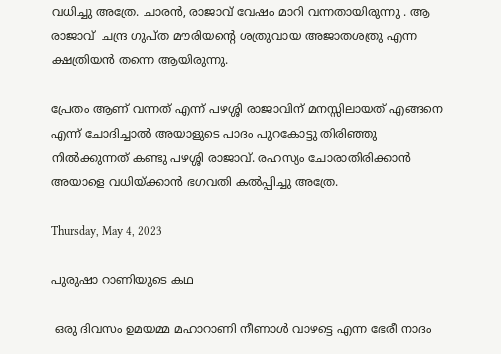വധിച്ചു അത്രേ. ചാരൻ, രാജാവ് വേഷം മാറി വന്നതായിരുന്നു . ആ രാജാവ്  ചന്ദ്ര ഗുപ്ത മൗരിയൻ്റെ ശത്രുവായ അജാതശത്രു എന്ന ക്ഷത്രിയൻ തന്നെ ആയിരുന്നു.

പ്രേതം ആണ് വന്നത് എന്ന് പഴശ്ശി രാജാവിന് മനസ്സിലായത് എങ്ങനെ എന്ന് ചോദിച്ചാൽ അയാളുടെ പാദം പുറകോട്ടു തിരിഞ്ഞു നിൽക്കുന്നത് കണ്ടു പഴശ്ശി രാജാവ്. രഹസ്യം ചോരാതിരിക്കാൻ അയാളെ വധിയ്ക്കാൻ ഭഗവതി കൽപ്പിച്ചു അത്രേ.

Thursday, May 4, 2023

പുരുഷാ റാണിയുടെ കഥ

 ഒരു ദിവസം ഉമയമ്മ മഹാറാണി നീണാൾ വാഴട്ടെ എന്ന ഭേരീ നാദം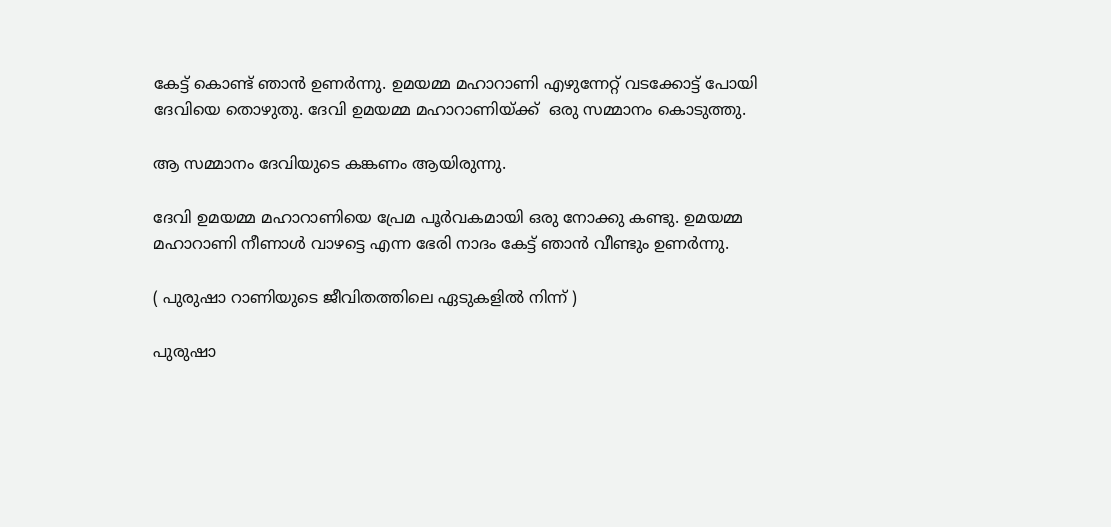കേട്ട് കൊണ്ട് ഞാൻ ഉണർന്നു. ഉമയമ്മ മഹാറാണി എഴുന്നേറ്റ് വടക്കോട്ട് പോയി ദേവിയെ തൊഴുതു. ദേവി ഉമയമ്മ മഹാറാണിയ്ക്ക്  ഒരു സമ്മാനം കൊടുത്തു.

ആ സമ്മാനം ദേവിയുടെ കങ്കണം ആയിരുന്നു.

ദേവി ഉമയമ്മ മഹാറാണിയെ പ്രേമ പൂർവകമായി ഒരു നോക്കു കണ്ടു. ഉമയമ്മ മഹാറാണി നീണാൾ വാഴട്ടെ എന്ന ഭേരി നാദം കേട്ട് ഞാൻ വീണ്ടും ഉണർന്നു.

( പുരുഷാ റാണിയുടെ ജീവിതത്തിലെ ഏടുകളിൽ നിന്ന് )

പുരുഷാ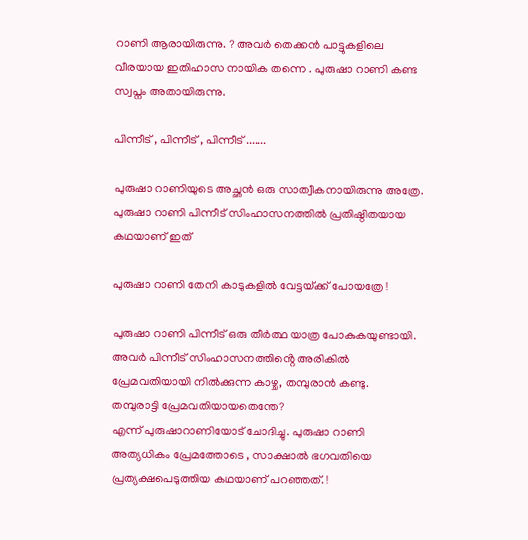റാണി ആരായിരുന്നു. ? അവർ തെക്കൻ പാട്ടുകളിലെ വീരയായ ഇതിഹാസ നായിക തന്നെ . പുരുഷാ റാണി കണ്ട സ്വപ്നം അതായിരുന്നു.

പിന്നീട് , പിന്നീട് , പിന്നീട് .......

പുരുഷാ റാണിയുടെ അച്ഛൻ ഒരു സാത്വീകനായിരുന്നു അത്രേ. പുരുഷാ റാണി പിന്നീട് സിംഹാസനത്തിൽ പ്രതിഷ്ഠിതയായ കഥയാണ് ഇത്

പുരുഷാ റാണി തേനി കാടുകളിൽ വേട്ടയ്‌ക്ക് പോയത്രേ !

പുരുഷാ റാണി പിന്നീട് ഒരു തീർത്ഥ യാത്ര പോകുകയുണ്ടായി. അവർ പിന്നീട് സിംഹാസനത്തിൻ്റെ അരികിൽ  പ്രേമവതിയായി നിൽക്കുന്ന കാഴ്ച, തമ്പുരാൻ കണ്ടു.
തമ്പുരാട്ടി പ്രേമവതിയായതെന്തേ?
എന്ന് പുരുഷാറാണിയോട് ചോദിച്ചു. പുരുഷാ റാണി അത്യധികം പ്രേമത്തോടെ , സാക്ഷാൽ ഭഗവതിയെ പ്രത്യക്ഷപെടുത്തിയ കഥയാണ് പറഞ്ഞത്. !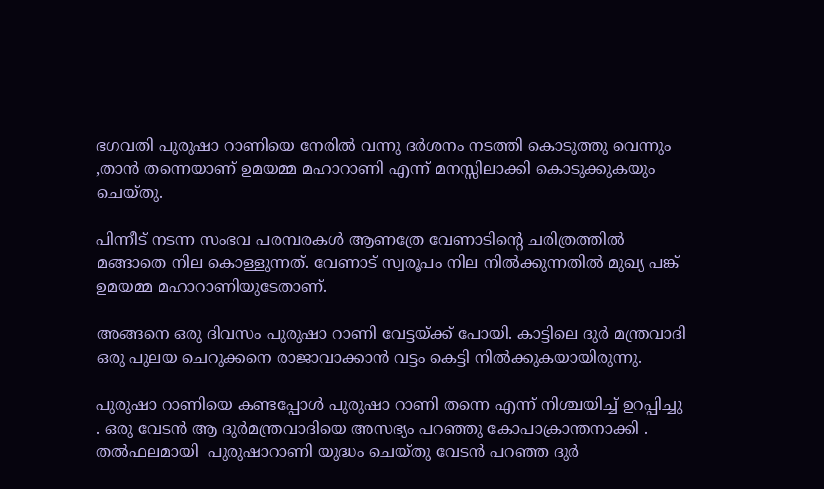ഭഗവതി പുരുഷാ റാണിയെ നേരിൽ വന്നു ദർശനം നടത്തി കൊടുത്തു വെന്നും ,താൻ തന്നെയാണ് ഉമയമ്മ മഹാറാണി എന്ന് മനസ്സിലാക്കി കൊടുക്കുകയും ചെയ്തു.

പിന്നീട് നടന്ന സംഭവ പരമ്പരകൾ ആണത്രേ വേണാടിൻ്റെ ചരിത്രത്തിൽ മങ്ങാതെ നില കൊള്ളുന്നത്. വേണാട് സ്വരൂപം നില നിൽക്കുന്നതിൽ മുഖ്യ പങ്ക് ഉമയമ്മ മഹാറാണിയുടേതാണ്.

അങ്ങനെ ഒരു ദിവസം പുരുഷാ റാണി വേട്ടയ്ക്ക് പോയി. കാട്ടിലെ ദുർ മന്ത്രവാദി ഒരു പുലയ ചെറുക്കനെ രാജാവാക്കാൻ വട്ടം കെട്ടി നിൽക്കുകയായിരുന്നു.

പുരുഷാ റാണിയെ കണ്ടപ്പോൾ പുരുഷാ റാണി തന്നെ എന്ന് നിശ്ചയിച്ച് ഉറപ്പിച്ചു . ഒരു വേടൻ ആ ദുർമന്ത്രവാദിയെ അസഭ്യം പറഞ്ഞു കോപാക്രാന്തനാക്കി . തൽഫലമായി  പുരുഷാറാണി യുദ്ധം ചെയ്തു വേടൻ പറഞ്ഞ ദുർ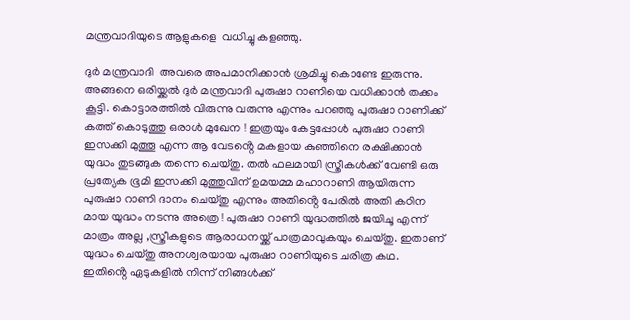മന്ത്രവാദിയുടെ ആളുകളെ  വധിച്ചു കളഞ്ഞു.

ദുർ മന്ത്രവാദി  അവരെ അപമാനിക്കാൻ ശ്രമിച്ചു കൊണ്ടേ ഇരുന്നു. അങ്ങനെ ഒരിയ്ക്കൽ ദുർ മന്ത്രവാദി പുരുഷാ റാണിയെ വധിക്കാൻ തക്കം കൂട്ടി. കൊട്ടാരത്തിൽ വിരുന്നു വരുന്നു എന്നും പറഞ്ഞു പുരുഷാ റാണിക്ക് കത്ത് കൊടുത്തു ഒരാൾ മുഖേന ! ഇത്രയും കേട്ടപ്പോൾ പുരുഷാ റാണി ഇസക്കി മുത്തൂ എന്ന ആ വേടൻ്റെ മകളായ കുഞ്ഞിനെ രക്ഷിക്കാൻ യുദ്ധം തുടങ്ങുക തന്നെ ചെയ്തു. തൽ ഫലമായി സ്ത്രീകൾക്ക് വേണ്ടി ഒരു പ്രത്യേക ഭൂമി ഇസക്കി മുത്തുവിന് ഉമയമ്മ മഹാറാണി ആയിരുന്ന പുരുഷാ റാണി ദാനം ചെയ്തു എന്നും അതിൻ്റെ പേരിൽ അതി കഠിന മായ യുദ്ധം നടന്നു അത്രെ ! പുരുഷാ റാണി യുദ്ധത്തിൽ ജയിചൂ എന്ന് മാത്രം അല്ല ,സ്ത്രീകളുടെ ആരാധനയ്ക്ക് പാത്രമാവുകയും ചെയ്തു. ഇതാണ് യുദ്ധം ചെയ്തു അനശ്വരയായ പുരുഷാ റാണിയുടെ ചരിത്ര കഥ. ഇതിൻ്റെ ഏടുകളിൽ നിന്ന് നിങ്ങൾക്ക്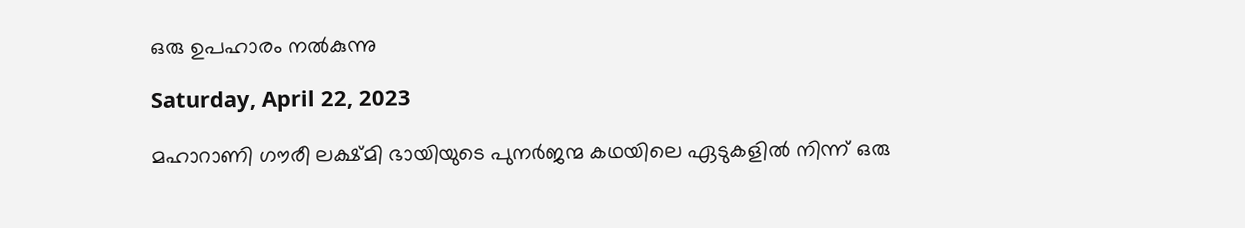ഒരു ഉപഹാരം നൽകുന്നു

Saturday, April 22, 2023

മഹാറാണി ഗൗരീ ലക്ഷ്മി ഭായിയുടെ പുനർജന്മ കഥയിലെ ഏടുകളിൽ നിന്ന് ഒരു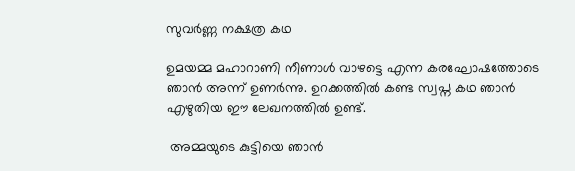സുവർണ്ണ നക്ഷത്ര കഥ

ഉമയമ്മ മഹാറാണി നീണാൾ വാഴട്ടെ എന്ന കരഘോഷത്തോടെ ഞാൻ അന്ന് ഉണർന്നു. ഉറക്കത്തിൽ കണ്ട സ്വപ്ന കഥ ഞാൻ എഴുതിയ ഈ ലേഖനത്തിൽ ഉണ്ട്.

 അമ്മയുടെ കുട്ടിയെ ഞാൻ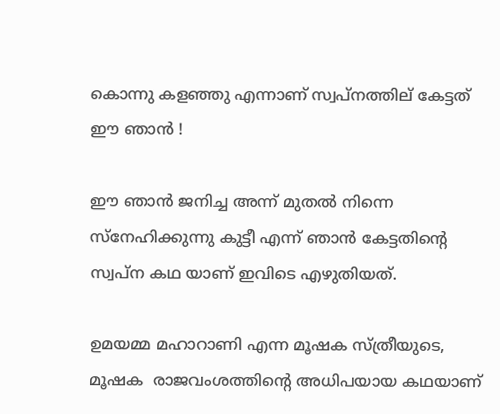കൊന്നു കളഞ്ഞു എന്നാണ് സ്വപ്നത്തില് കേട്ടത് ഈ ഞാൻ !

ഈ ഞാൻ ജനിച്ച അന്ന് മുതൽ നിന്നെ സ്നേഹിക്കുന്നു കുട്ടീ എന്ന് ഞാൻ കേട്ടതിൻ്റെ സ്വപ്ന കഥ യാണ് ഇവിടെ എഴുതിയത്.

ഉമയമ്മ മഹാറാണി എന്ന മൂഷക സ്ത്രീയുടെ,  മൂഷക  രാജവംശത്തിൻ്റെ അധിപയായ കഥയാണ്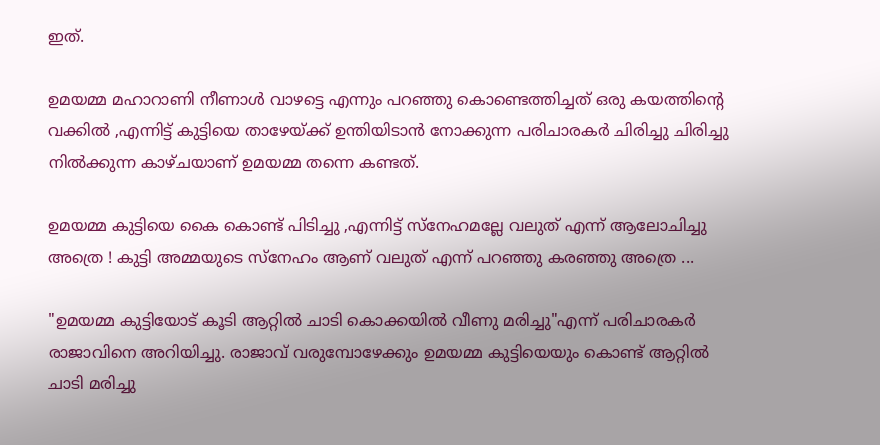ഇത്.

ഉമയമ്മ മഹാറാണി നീണാൾ വാഴട്ടെ എന്നും പറഞ്ഞു കൊണ്ടെത്തിച്ചത് ഒരു കയത്തിൻ്റെ വക്കിൽ ,എന്നിട്ട് കുട്ടിയെ താഴേയ്ക്ക് ഉന്തിയിടാൻ നോക്കുന്ന പരിചാരകർ ചിരിച്ചു ചിരിച്ചു നിൽക്കുന്ന കാഴ്ചയാണ് ഉമയമ്മ തന്നെ കണ്ടത്.

ഉമയമ്മ കുട്ടിയെ കൈ കൊണ്ട് പിടിച്ചു ,എന്നിട്ട് സ്നേഹമല്ലേ വലുത് എന്ന് ആലോചിച്ചു അത്രെ ! കുട്ടി അമ്മയുടെ സ്നേഹം ആണ് വലുത് എന്ന് പറഞ്ഞു കരഞ്ഞു അത്രെ ...

"ഉമയമ്മ കുട്ടിയോട് കൂടി ആറ്റിൽ ചാടി കൊക്കയിൽ വീണു മരിച്ചു"എന്ന് പരിചാരകർ രാജാവിനെ അറിയിച്ചു. രാജാവ് വരുമ്പോഴേക്കും ഉമയമ്മ കുട്ടിയെയും കൊണ്ട് ആറ്റിൽ ചാടി മരിച്ചു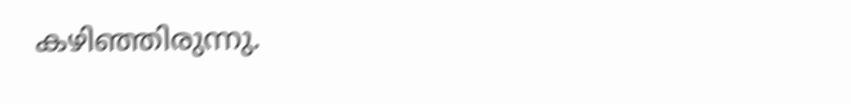കഴിഞ്ഞിരുന്നു.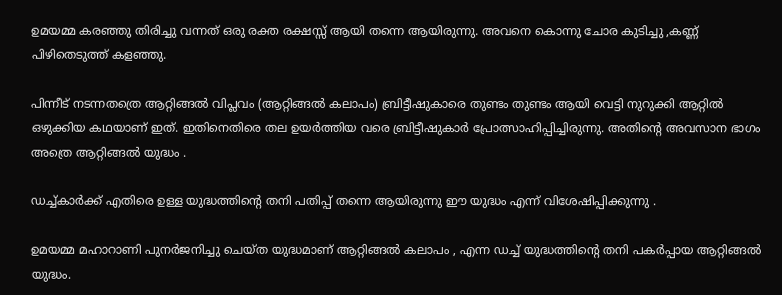ഉമയമ്മ കരഞ്ഞു തിരിച്ചു വന്നത് ഒരു രക്ത രക്ഷസ്സ് ആയി തന്നെ ആയിരുന്നു. അവനെ കൊന്നു ചോര കുടിച്ചു ,കണ്ണ് പിഴിതെടുത്ത് കളഞ്ഞു.

പിന്നീട് നടന്നതത്രെ ആറ്റിങ്ങൽ വിപ്ലവം (ആറ്റിങ്ങൽ കലാപം) ബ്രിട്ടീഷുകാരെ തുണ്ടം തുണ്ടം ആയി വെട്ടി നുറുക്കി ആറ്റിൽ ഒഴുക്കിയ കഥയാണ് ഇത്. ഇതിനെതിരെ തല ഉയർത്തിയ വരെ ബ്രിട്ടീഷുകാർ പ്രോത്സാഹിപ്പിച്ചിരുന്നു. അതിൻ്റെ അവസാന ഭാഗം അത്രെ ആറ്റിങ്ങൽ യുദ്ധം .

ഡച്ച്കാർക്ക് എതിരെ ഉള്ള യുദ്ധത്തിൻ്റെ തനി പതിപ്പ് തന്നെ ആയിരുന്നു ഈ യുദ്ധം എന്ന് വിശേഷിപ്പിക്കുന്നു .

ഉമയമ്മ മഹാറാണി പുനർജനിച്ചു ചെയ്ത യുദ്ധമാണ് ആറ്റിങ്ങൽ കലാപം , എന്ന ഡച്ച് യുദ്ധത്തിൻ്റെ തനി പകർപ്പായ ആറ്റിങ്ങൽ യുദ്ധം.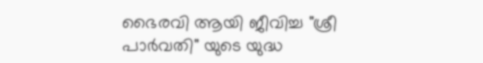ഭൈരവി ആയി ജീവിച്ച "ശ്രീ പാർവതി" യുടെ യുദ്ധ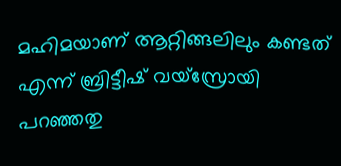മഹിമയാണ് ആറ്റിങ്ങലിലും കണ്ടത് എന്ന് ബ്രിട്ടീഷ് വയ്സ്രോയി പറഞ്ഞതു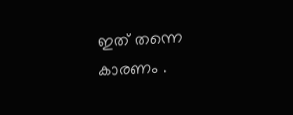ഇത് തന്നെ കാരണം .